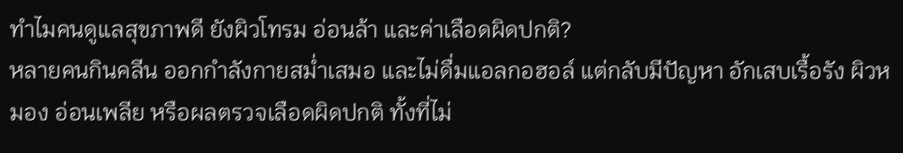ทำไมคนดูแลสุขภาพดี ยังผิวโทรม อ่อนล้า และค่าเลือดผิดปกติ?
หลายคนกินคลีน ออกกำลังกายสม่ำเสมอ และไม่ดื่มแอลกอฮอล์ แต่กลับมีปัญหา อักเสบเรื้อรัง ผิวหมอง อ่อนเพลีย หรือผลตรวจเลือดผิดปกติ ทั้งที่ไม่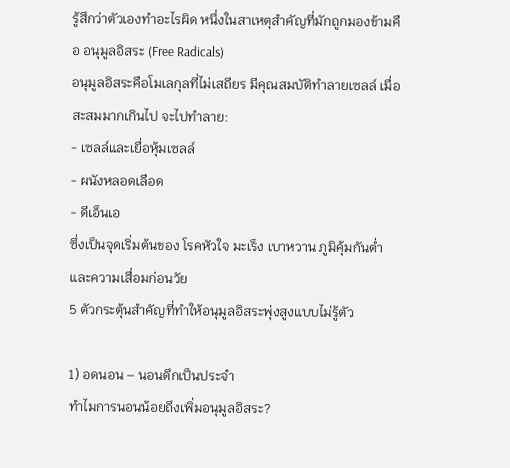รู้สึกว่าตัวเองทำอะไรผิด หนึ่งในสาเหตุสำคัญที่มักถูกมองข้ามคือ อนุมูลอิสระ (Free Radicals)
อนุมูลอิสระคือโมเลกุลที่ไม่เสถียร มีคุณสมบัติทำลายเซลล์ เมื่อสะสมมากเกินไป จะไปทำลาย:
- เซลล์และเยื่อหุ้มเซลล์
- ผนังหลอดเลือด
- ดีเอ็นเอ
ซึ่งเป็นจุดเริ่มต้นของ โรคหัวใจ มะเร็ง เบาหวาน ภูมิคุ้มกันต่ำ และความเสื่อมก่อนวัย
5 ตัวกระตุ้นสำคัญที่ทำให้อนุมูลอิสระพุ่งสูงแบบไม่รู้ตัว

1) อดนอน – นอนดึกเป็นประจำ
ทำไมการนอนน้อยถึงเพิ่มอนุมูลอิสระ?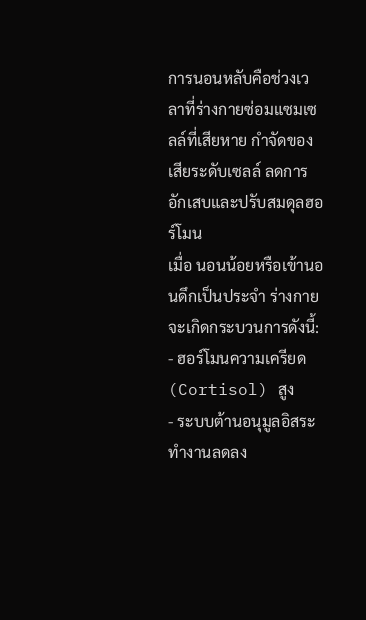การนอนหลับคือช่วงเวลาที่ร่างกายซ่อมแซมเซลล์ที่เสียหาย กำจัดของเสียระดับเซลล์ ลดการอักเสบและปรับสมดุลฮอร์โมน
เมื่อ นอนน้อยหรือเข้านอนดึกเป็นประจำ ร่างกายจะเกิดกระบวนการดังนี้:
- ฮอร์โมนความเครียด (Cortisol) สูง
- ระบบต้านอนุมูลอิสระทำงานลดลง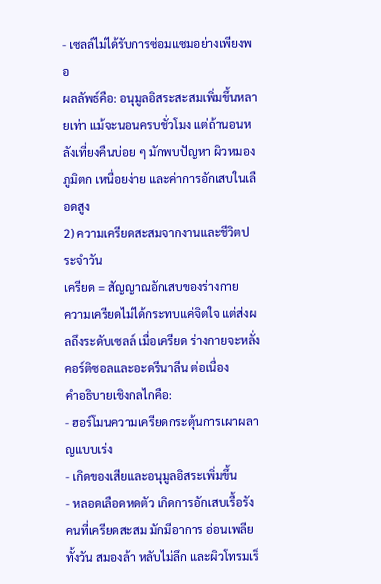- เซลล์ไม่ได้รับการซ่อมแซมอย่างเพียงพอ
ผลลัพธ์คือ: อนุมูลอิสระสะสมเพิ่มขึ้นหลายเท่า แม้จะนอนครบชั่วโมง แต่ถ้านอนหลังเที่ยงคืนบ่อย ๆ มักพบปัญหา ผิวหมอง ภูมิตก เหนื่อยง่าย และค่าการอักเสบในเลือดสูง
2) ความเครียดสะสมจากงานและชีวิตประจำวัน
เครียด = สัญญาณอักเสบของร่างกาย
ความเครียดไม่ได้กระทบแค่จิตใจ แต่ส่งผลถึงระดับเซลล์ เมื่อเครียด ร่างกายจะหลั่ง คอร์ติซอลและอะดรีนาลีน ต่อเนื่อง
คำอธิบายเชิงกลไกคือ:
- ฮอร์โมนความเครียดกระตุ้นการเผาผลาญแบบเร่ง
- เกิดของเสียและอนุมูลอิสระเพิ่มขึ้น
- หลอดเลือดหดตัว เกิดการอักเสบเรื้อรัง
คนที่เครียดสะสม มักมีอาการ อ่อนเพลียทั้งวัน สมองล้า หลับไม่ลึก และผิวโทรมเร็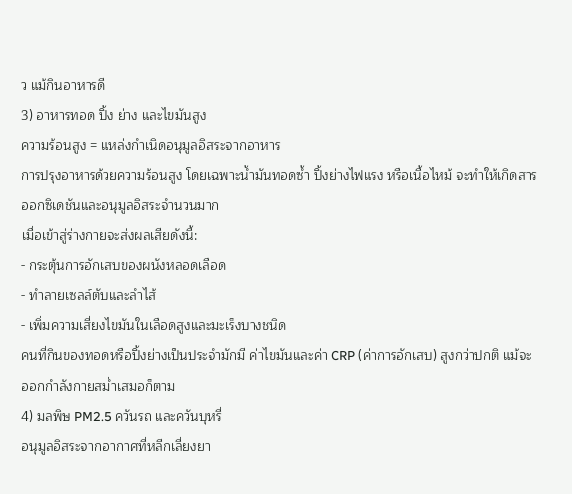ว แม้กินอาหารดี
3) อาหารทอด ปิ้ง ย่าง และไขมันสูง
ความร้อนสูง = แหล่งกำเนิดอนุมูลอิสระจากอาหาร
การปรุงอาหารด้วยความร้อนสูง โดยเฉพาะน้ำมันทอดซ้ำ ปิ้งย่างไฟแรง หรือเนื้อไหม้ จะทำให้เกิดสารออกซิเดชันและอนุมูลอิสระจำนวนมาก
เมื่อเข้าสู่ร่างกายจะส่งผลเสียดังนี้:
- กระตุ้นการอักเสบของผนังหลอดเลือด
- ทำลายเซลล์ตับและลำไส้
- เพิ่มความเสี่ยงไขมันในเลือดสูงและมะเร็งบางชนิด
คนที่กินของทอดหรือปิ้งย่างเป็นประจำมักมี ค่าไขมันและค่า CRP (ค่าการอักเสบ) สูงกว่าปกติ แม้จะออกกำลังกายสม่ำเสมอก็ตาม
4) มลพิษ PM2.5 ควันรถ และควันบุหรี่
อนุมูลอิสระจากอากาศที่หลีกเลี่ยงยา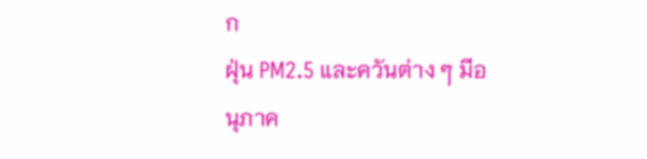ก
ฝุ่น PM2.5 และควันต่าง ๆ มีอนุภาค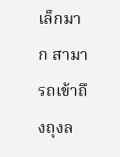เล็กมาก สามารถเข้าถึงถุงล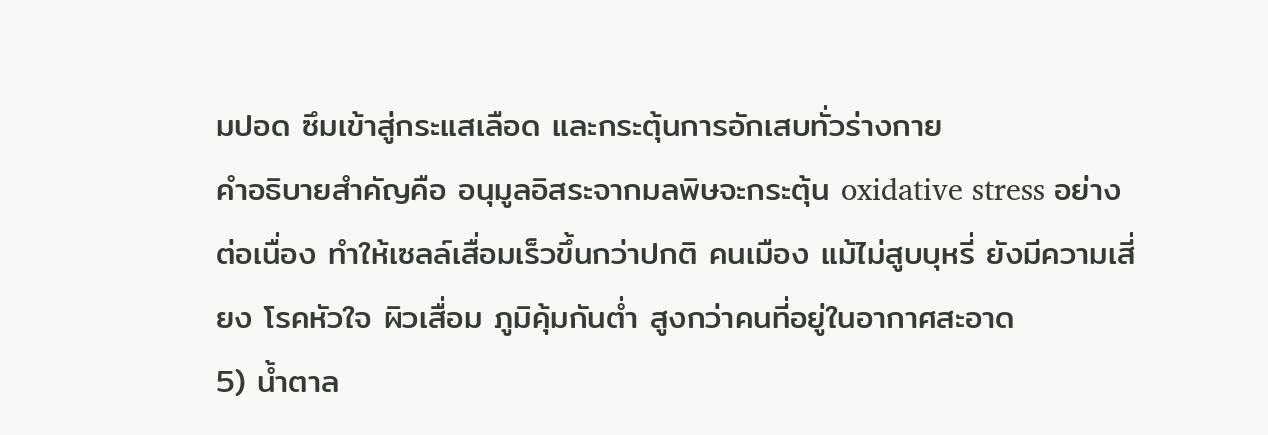มปอด ซึมเข้าสู่กระแสเลือด และกระตุ้นการอักเสบทั่วร่างกาย
คำอธิบายสำคัญคือ อนุมูลอิสระจากมลพิษจะกระตุ้น oxidative stress อย่างต่อเนื่อง ทำให้เซลล์เสื่อมเร็วขึ้นกว่าปกติ คนเมือง แม้ไม่สูบบุหรี่ ยังมีความเสี่ยง โรคหัวใจ ผิวเสื่อม ภูมิคุ้มกันต่ำ สูงกว่าคนที่อยู่ในอากาศสะอาด
5) น้ำตาล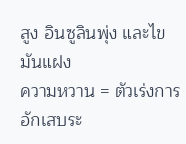สูง อินซูลินพุ่ง และไขมันแฝง
ความหวาน = ตัวเร่งการอักเสบระ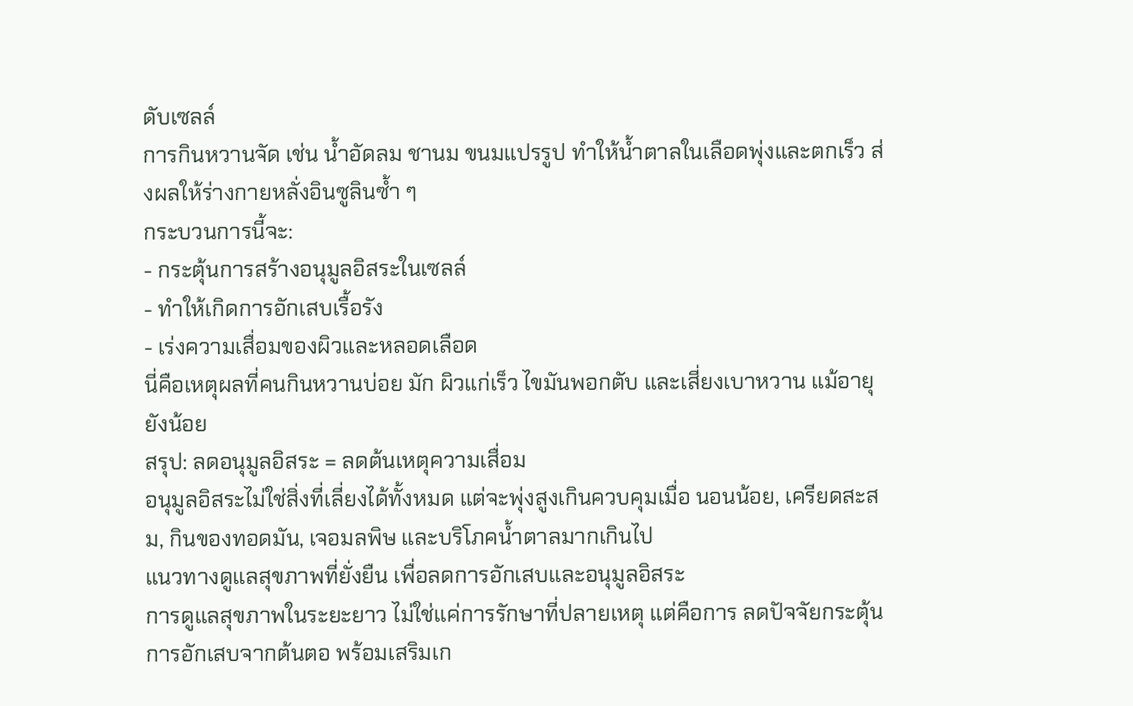ดับเซลล์
การกินหวานจัด เช่น น้ำอัดลม ชานม ขนมแปรรูป ทำให้น้ำตาลในเลือดพุ่งและตกเร็ว ส่งผลให้ร่างกายหลั่งอินซูลินซ้ำ ๆ
กระบวนการนี้จะ:
- กระตุ้นการสร้างอนุมูลอิสระในเซลล์
- ทำให้เกิดการอักเสบเรื้อรัง
- เร่งความเสื่อมของผิวและหลอดเลือด
นี่คือเหตุผลที่คนกินหวานบ่อย มัก ผิวแก่เร็ว ไขมันพอกตับ และเสี่ยงเบาหวาน แม้อายุยังน้อย
สรุป: ลดอนุมูลอิสระ = ลดต้นเหตุความเสื่อม
อนุมูลอิสระไม่ใช่สิ่งที่เลี่ยงได้ทั้งหมด แต่จะพุ่งสูงเกินควบคุมเมื่อ นอนน้อย, เครียดสะสม, กินของทอดมัน, เจอมลพิษ และบริโภคน้ำตาลมากเกินไป
แนวทางดูแลสุขภาพที่ยั่งยืน เพื่อลดการอักเสบและอนุมูลอิสระ
การดูแลสุขภาพในระยะยาว ไม่ใช่แค่การรักษาที่ปลายเหตุ แต่คือการ ลดปัจจัยกระตุ้นการอักเสบจากต้นตอ พร้อมเสริมเก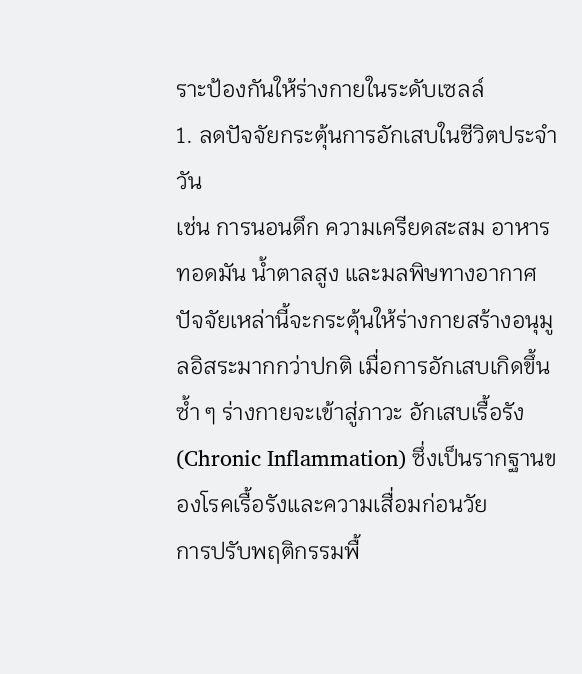ราะป้องกันให้ร่างกายในระดับเซลล์
1. ลดปัจจัยกระตุ้นการอักเสบในชีวิตประจำวัน
เช่น การนอนดึก ความเครียดสะสม อาหารทอดมัน น้ำตาลสูง และมลพิษทางอากาศ ปัจจัยเหล่านี้จะกระตุ้นให้ร่างกายสร้างอนุมูลอิสระมากกว่าปกติ เมื่อการอักเสบเกิดขึ้นซ้ำ ๆ ร่างกายจะเข้าสู่ภาวะ อักเสบเรื้อรัง (Chronic Inflammation) ซึ่งเป็นรากฐานของโรคเรื้อรังและความเสื่อมก่อนวัย
การปรับพฤติกรรมพื้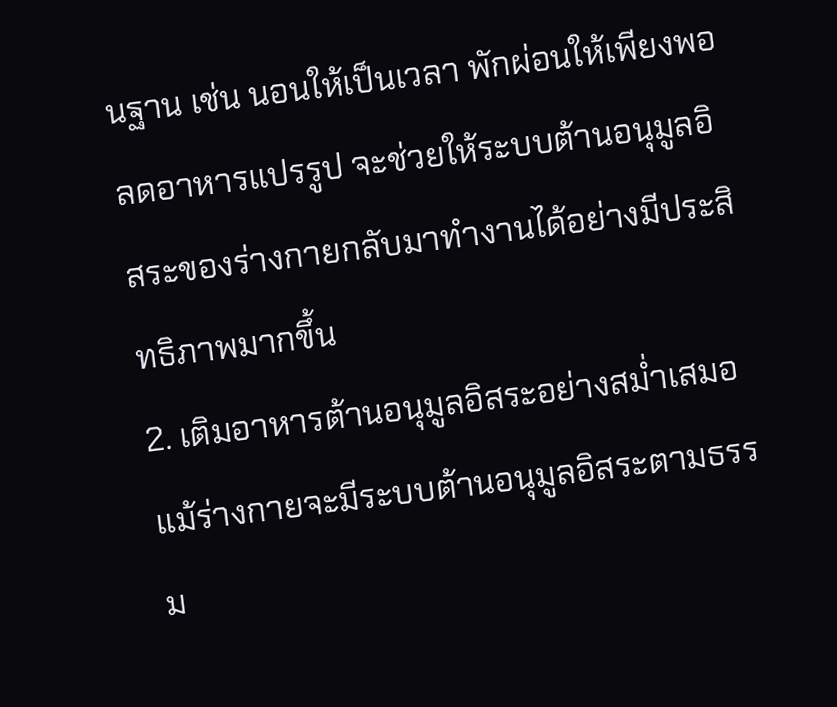นฐาน เช่น นอนให้เป็นเวลา พักผ่อนให้เพียงพอ ลดอาหารแปรรูป จะช่วยให้ระบบต้านอนุมูลอิสระของร่างกายกลับมาทำงานได้อย่างมีประสิทธิภาพมากขึ้น
2. เติมอาหารต้านอนุมูลอิสระอย่างสม่ำเสมอ
แม้ร่างกายจะมีระบบต้านอนุมูลอิสระตามธรรม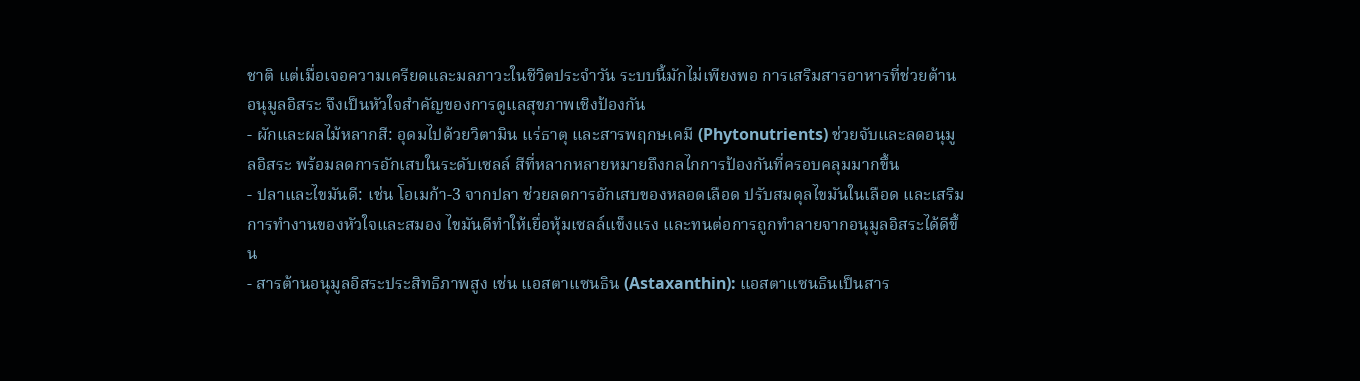ชาติ แต่เมื่อเจอความเครียดและมลภาวะในชีวิตประจำวัน ระบบนี้มักไม่เพียงพอ การเสริมสารอาหารที่ช่วยต้านอนุมูลอิสระ จึงเป็นหัวใจสำคัญของการดูแลสุขภาพเชิงป้องกัน
- ผักและผลไม้หลากสี: อุดมไปด้วยวิตามิน แร่ธาตุ และสารพฤกษเคมี (Phytonutrients) ช่วยจับและลดอนุมูลอิสระ พร้อมลดการอักเสบในระดับเซลล์ สีที่หลากหลายหมายถึงกลไกการป้องกันที่ครอบคลุมมากขึ้น
- ปลาและไขมันดี: เช่น โอเมก้า-3 จากปลา ช่วยลดการอักเสบของหลอดเลือด ปรับสมดุลไขมันในเลือด และเสริมการทำงานของหัวใจและสมอง ไขมันดีทำให้เยื่อหุ้มเซลล์แข็งแรง และทนต่อการถูกทำลายจากอนุมูลอิสระได้ดีขึ้น
- สารต้านอนุมูลอิสระประสิทธิภาพสูง เช่น แอสตาแซนธิน (Astaxanthin): แอสตาแซนธินเป็นสาร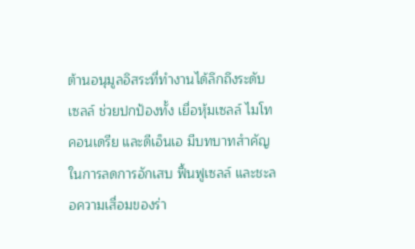ต้านอนุมูลอิสระที่ทำงานได้ลึกถึงระดับเซลล์ ช่วยปกป้องทั้ง เยื่อหุ้มเซลล์ ไมโทคอนเดรีย และดีเอ็นเอ มีบทบาทสำคัญในการลดการอักเสบ ฟื้นฟูเซลล์ และชะลอความเสื่อมของร่า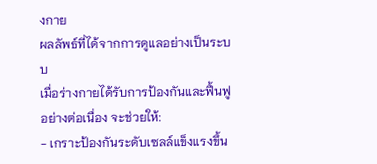งกาย
ผลลัพธ์ที่ได้จากการดูแลอย่างเป็นระบบ
เมื่อร่างกายได้รับการป้องกันและฟื้นฟูอย่างต่อเนื่อง จะช่วยให้:
- เกราะป้องกันระดับเซลล์แข็งแรงขึ้น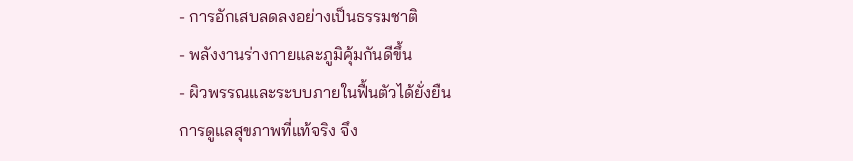- การอักเสบลดลงอย่างเป็นธรรมชาติ
- พลังงานร่างกายและภูมิคุ้มกันดีขึ้น
- ผิวพรรณและระบบภายในฟื้นตัวได้ยั่งยืน
การดูแลสุขภาพที่แท้จริง จึง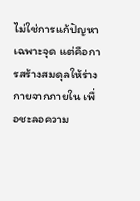ไม่ใช่การแก้ปัญหาเฉพาะจุด แต่คือการสร้างสมดุลให้ร่างกายจากภายใน เพื่อชะลอความ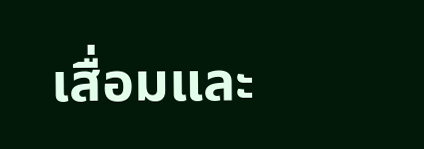เสื่อมและ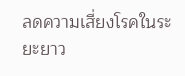ลดความเสี่ยงโรคในระยะยาว